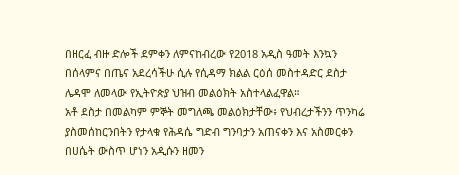በዘርፈ ብዙ ድሎች ደምቀን ለምናከብረው የ2018 አዲስ ዓመት እንኳን በሰላምና በጤና አደረሳችሁ ሲሉ የሲዳማ ክልል ርዕሰ መስተዳድር ደስታ ሌዳሞ ለመላው የኢትዮጵያ ህዝብ መልዕክት አስተላልፈዋል።
አቶ ደስታ በመልካም ምኞት መግለጫ መልዕክታቸው፥ የህብረታችንን ጥንካሬ ያስመሰከርንበትን የታላቁ የሕዳሴ ግድብ ግንባታን አጠናቀን እና አስመርቀን በሀሴት ውስጥ ሆነን አዲሱን ዘመን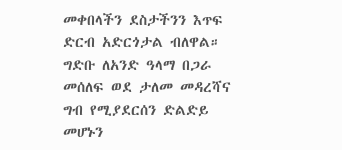መቀበላችን ደስታችንን እጥፍ ድርብ አድርጎታል ብለዋል።
ግድቡ ለአንድ ዓላማ በጋራ መሰለፍ ወደ ታለመ መዳረሻና ግብ የሚያደርሰን ድልድይ መሆኑን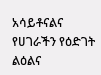አሳይቶናልና የሀገራችን የዕድገት ልዕልና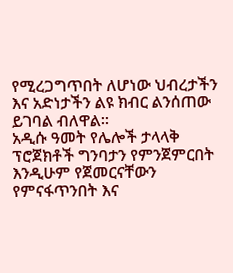የሚረጋግጥበት ለሆነው ህብረታችን እና አድነታችን ልዩ ክብር ልንሰጠው ይገባል ብለዋል።
አዲሱ ዓመት የሌሎች ታላላቅ ፕሮጀክቶች ግንባታን የምንጀምርበት እንዲሁም የጀመርናቸውን የምናፋጥንበት እና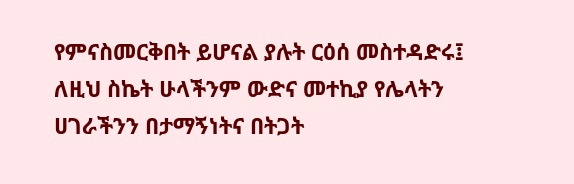የምናስመርቅበት ይሆናል ያሉት ርዕሰ መስተዳድሩ፤ ለዚህ ስኬት ሁላችንም ውድና መተኪያ የሌላትን ሀገራችንን በታማኝነትና በትጋት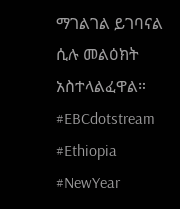ማገልገል ይገባናል ሲሉ መልዕክት አስተላልፈዋል።
#EBCdotstream #Ethiopia #NewYear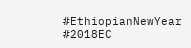#EthiopianNewYear #2018EC